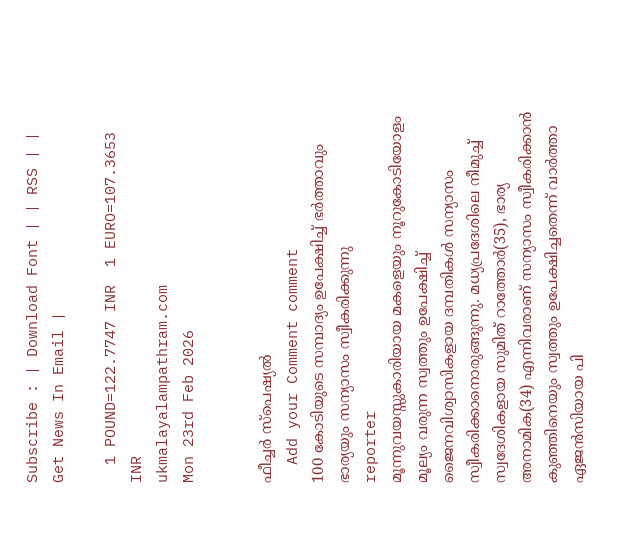Subscribe : | Download Font | | RSS | | Get News In Email |

  1 POUND=122.7747 INR  1 EURO=107.3653 INR
ukmalayalampathram.com
Mon 23rd Feb 2026


ഫീച്ചര്‍ സ്‌പെഷ്യല്‍
  Add your Comment comment
100 കോടിയുടെ സമ്പാദ്യം ഉപേക്ഷിച്ച് ഭര്‍ത്താവും ഭാര്യയും സന്യാസം സ്വീകരിക്കുന്നു
reporter
മൂന്നുവയസ്സുകാരിയായ മകളെയും നൂറുകോടിയോളം മൂല്യം വരുന്ന സ്വത്തും ഉപേക്ഷിച്ച് ജൈനവിശ്വാസികളായ ദമ്പതികള്‍ സന്യാസം സ്വീകരിക്കാനൊരുങ്ങുന്നു. മധ്യപ്രദേശിലെ നീമുച്ച് സ്വദേശികളായ സുമിത് റാത്തോര്‍(35), ഭാര്യ അനാമിക(34) എന്നിവരാണ് സന്യാസം സ്വീകരിക്കാന്‍ കുഞ്ഞിനെയും സ്വത്തും ഉപേക്ഷിച്ചതെന്ന് വാര്‍ത്താ ഏജന്‍സിയായ പി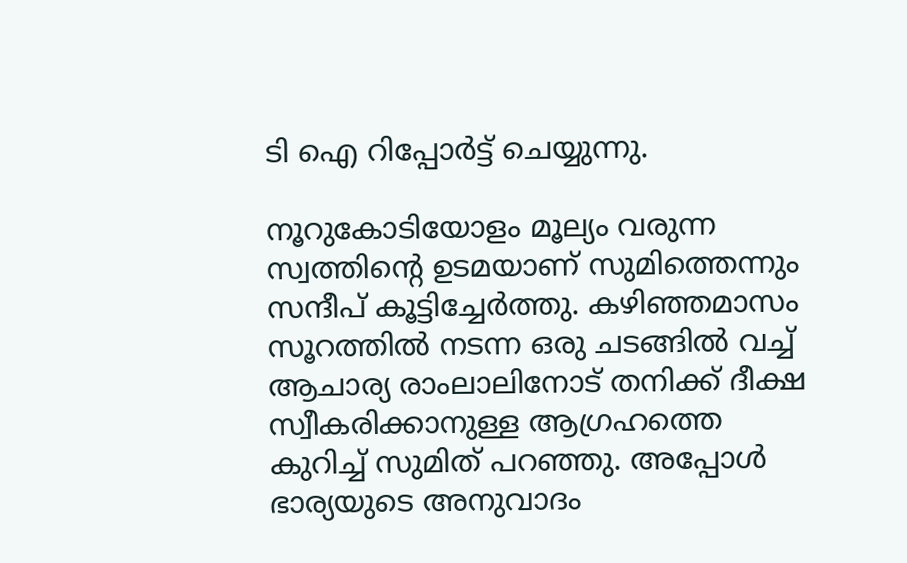ടി ഐ റിപ്പോര്‍ട്ട് ചെയ്യുന്നു.

നൂറുകോടിയോളം മൂല്യം വരുന്ന സ്വത്തിന്റെ ഉടമയാണ് സുമിത്തെന്നും സന്ദീപ് കൂട്ടിച്ചേര്‍ത്തു. കഴിഞ്ഞമാസം സൂറത്തില്‍ നടന്ന ഒരു ചടങ്ങില്‍ വച്ച് ആചാര്യ രാംലാലിനോട് തനിക്ക് ദീക്ഷ സ്വീകരിക്കാനുള്ള ആഗ്രഹത്തെ കുറിച്ച് സുമിത് പറഞ്ഞു. അപ്പോള്‍ ഭാര്യയുടെ അനുവാദം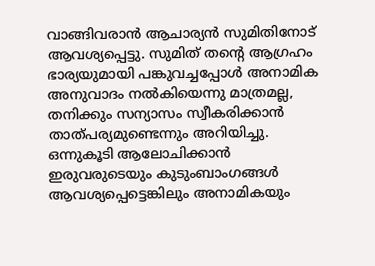വാങ്ങിവരാന്‍ ആചാര്യന്‍ സുമിതിനോട് ആവശ്യപ്പെട്ടു. സുമിത് തന്റെ ആഗ്രഹം ഭാര്യയുമായി പങ്കുവച്ചപ്പോള്‍ അനാമിക അനുവാദം നല്‍കിയെന്നു മാത്രമല്ല, തനിക്കും സന്യാസം സ്വീകരിക്കാന്‍ താത്പര്യമുണ്ടെന്നും അറിയിച്ചു. ഒന്നുകൂടി ആലോചിക്കാന്‍ ഇരുവരുടെയും കുടുംബാംഗങ്ങള്‍ ആവശ്യപ്പെട്ടെങ്കിലും അനാമികയും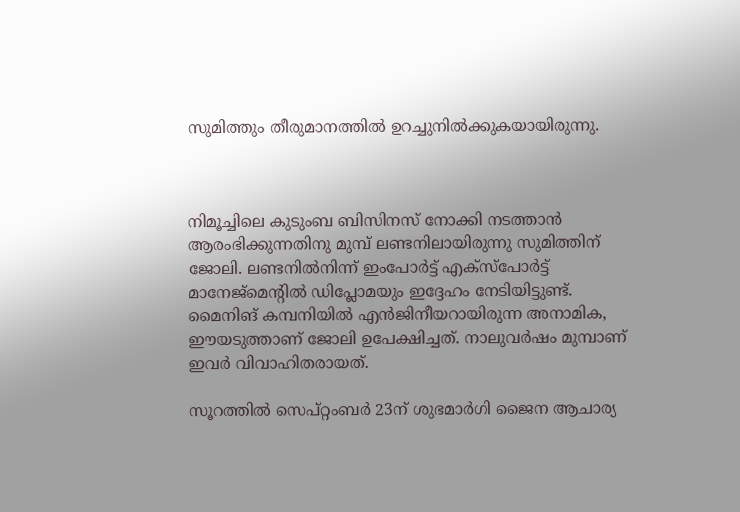സുമിത്തും തീരുമാനത്തില്‍ ഉറച്ചുനില്‍ക്കുകയായിരുന്നു.



നിമൂച്ചിലെ കുടുംബ ബിസിനസ് നോക്കി നടത്താന്‍ ആരംഭിക്കുന്നതിനു മുമ്പ് ലണ്ടനിലായിരുന്നു സുമിത്തിന് ജോലി. ലണ്ടനില്‍നിന്ന് ഇംപോര്‍ട്ട് എക്‌സ്‌പോര്‍ട്ട് മാനേജ്‌മെന്റില്‍ ഡിപ്ലോമയും ഇദ്ദേഹം നേടിയിട്ടുണ്ട്. മൈനിങ് കമ്പനിയില്‍ എന്‍ജിനീയറായിരുന്ന അനാമിക, ഈയടുത്താണ് ജോലി ഉപേക്ഷിച്ചത്. നാലുവര്‍ഷം മുമ്പാണ് ഇവര്‍ വിവാഹിതരായത്.

സൂറത്തില്‍ സെപ്റ്റംബര്‍ 23ന് ശുഭമാര്‍ഗി ജൈന ആചാര്യ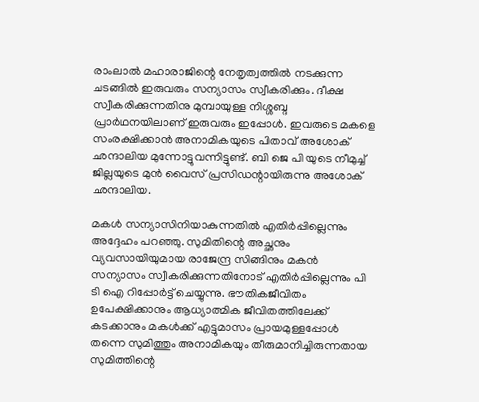രാംലാല്‍ മഹാരാജിന്റെ നേതൃത്വത്തില്‍ നടക്കുന്ന ചടങ്ങില്‍ ഇരുവരും സന്യാസം സ്വീകരിക്കും. ദീക്ഷ സ്വീകരിക്കുന്നതിനു മുമ്പായുള്ള നിശ്ശബ്ദ പ്രാര്‍ഥനയിലാണ് ഇരുവരും ഇപ്പോള്‍. ഇവരുടെ മകളെ സംരക്ഷിക്കാന്‍ അനാമികയുടെ പിതാവ് അശോക് ഛന്ദാലിയ മുന്നോട്ടുവന്നിട്ടുണ്ട്. ബി ജെ പി യുടെ നീമുച്ച് ജില്ലയുടെ മുന്‍ വൈസ് പ്രസിഡന്റായിരുന്നു അശോക് ഛന്ദാലിയ.

മകള്‍ സന്യാസിനിയാകുന്നതില്‍ എതിര്‍പ്പില്ലെന്നും അദ്ദേഹം പറഞ്ഞു. സുമിതിന്റെ അച്ഛനും വ്യവസായിയുമായ രാജേന്ദ്ര സിങ്ങിനും മകന്‍ സന്യാസം സ്വീകരിക്കുന്നതിനോട് എതിര്‍പ്പില്ലെന്നും പി ടി ഐ റിപ്പോര്‍ട്ട് ചെയ്യുന്നു. ഭൗതികജീവിതം ഉപേക്ഷിക്കാനും ആധ്യാത്മിക ജീവിതത്തിലേക്ക് കടക്കാനും മകള്‍ക്ക് എട്ടുമാസം പ്രായമുള്ളപ്പോള്‍ തന്നെ സുമിത്തും അനാമികയും തീരുമാനിച്ചിരുന്നതായ സുമിത്തിന്റെ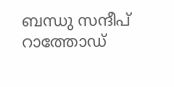ബന്ധു സന്ദീപ് റാത്തോഡ്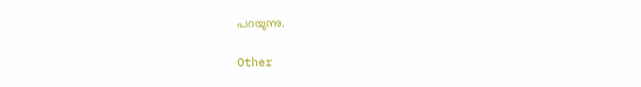പറയുന്നു.

Other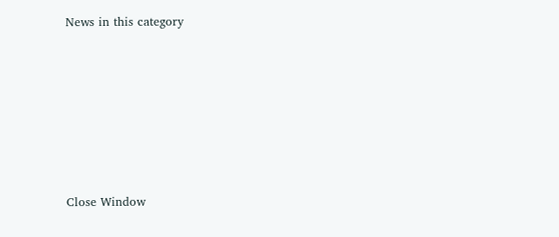News in this category








Close Window